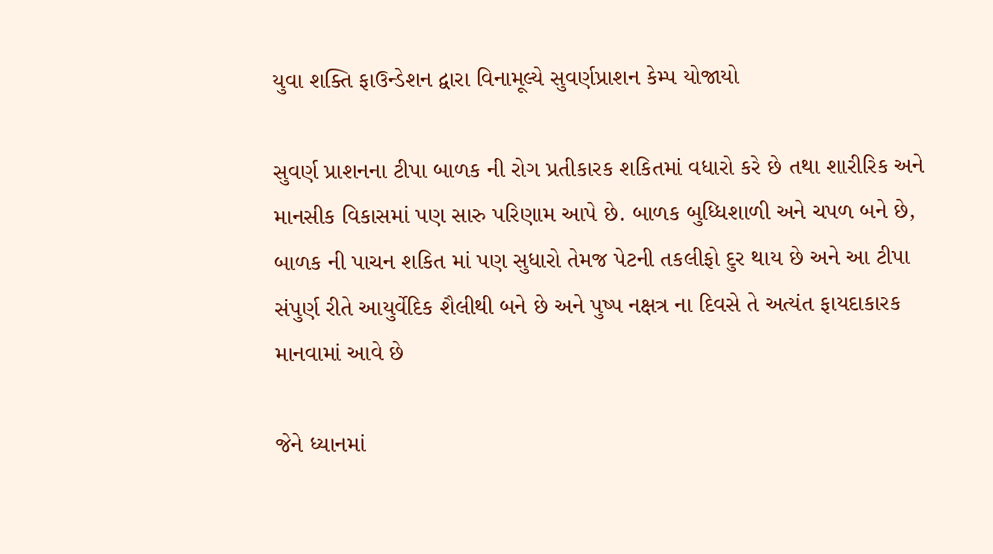યુવા શક્તિ ફાઉન્ડેશન દ્વારા વિનામૂલ્યે સુવર્ણપ્રાશન કેમ્પ યોજાયો

સુવર્ણ પ્રાશનના ટીપા બાળક ની રોગ પ્રતીકારક શકિતમાં વધારો કરે છે તથા શારીરિક અને માનસીક વિકાસમાં પણ સારુ પરિણામ આપે છે. બાળક બુધ્ધિશાળી અને ચપળ બને છે, બાળક ની પાચન શકિત માં પણ સુધારો તેમજ પેટની તકલીફો દુર થાય છે અને આ ટીપા સંપુર્ણ રીતે આયુર્વેદિક શૈલીથી બને છે‌ અને પુષ્પ નક્ષત્ર ના દિવસે તે અત્યંત ફાયદાકારક માનવામાં આવે છે

જેને ધ્યાનમાં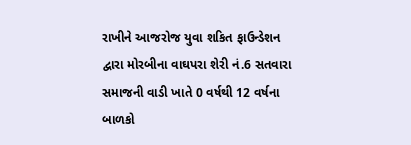રાખીને આજરોજ યુવા શકિત ફાઉન્ડેશન દ્વારા મોરબીના વાઘપરા શેરી નં.6 સતવારા સમાજની વાડી ખાતે 0 વર્ષથી 12 વર્ષના બાળકો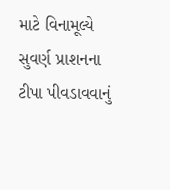માટે વિનામૂલ્યે સુવર્ણ પ્રાશનના ટીપા પીવડાવવાનું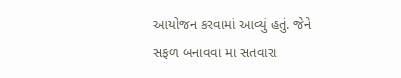આયોજન કરવામાં આવ્યું હતું. જેને સફળ બનાવવા મા સતવારા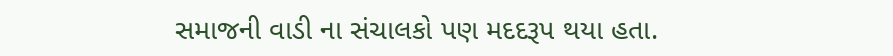સમાજની વાડી ના‌ સંચાલકો પણ‌ મદદરૂપ થયા હતા.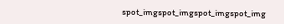spot_imgspot_imgspot_imgspot_img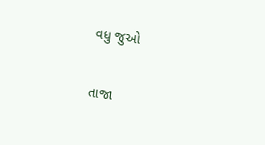વધુ જુઓ

તાજા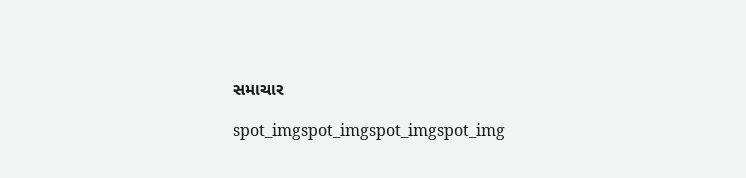સમાચાર

spot_imgspot_imgspot_imgspot_img